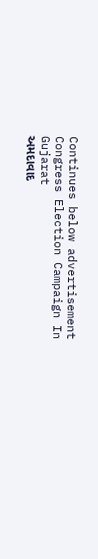Continues below advertisement
Congress Election Campaign In Gujarat
અમદાવાદ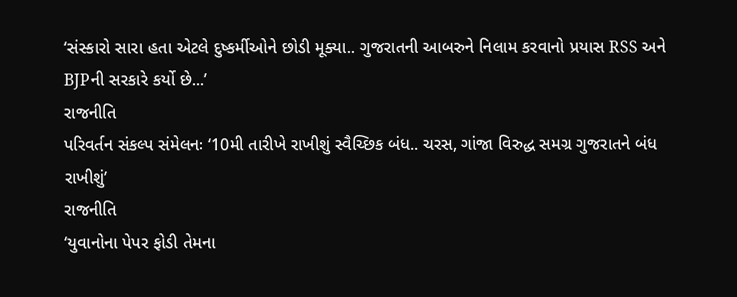‘સંસ્કારો સારા હતા એટલે દુષ્કર્મીઓને છોડી મૂક્યા.. ગુજરાતની આબરુને નિલામ કરવાનો પ્રયાસ RSS અને BJPની સરકારે કર્યો છે...’
રાજનીતિ
પરિવર્તન સંકલ્પ સંમેલનઃ ‘10મી તારીખે રાખીશું સ્વૈચ્છિક બંધ.. ચરસ, ગાંજા વિરુદ્ધ સમગ્ર ગુજરાતને બંધ રાખીશું’
રાજનીતિ
‘યુવાનોના પેપર ફોડી તેમના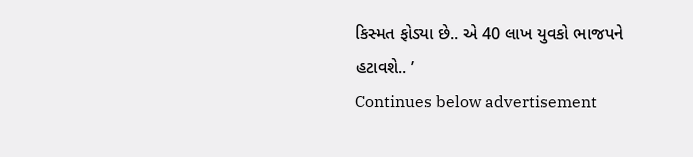કિસ્મત ફોડ્યા છે.. એ 40 લાખ યુવકો ભાજપને હટાવશે.. ’
Continues below advertisement